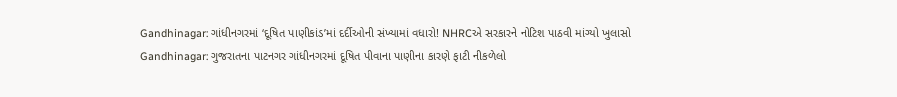Gandhinagar: ગાંધીનગરમાં ‘દૂષિત પાણીકાંડ’માં દર્દીઓની સંખ્યામાં વધારો! NHRCએ સરકારને નોટિશ પાઠવી માંગ્યો ખુલાસો
Gandhinagar: ગુજરાતના પાટનગર ગાંધીનગરમાં દૂષિત પીવાના પાણીના કારણે ફાટી નીકળેલો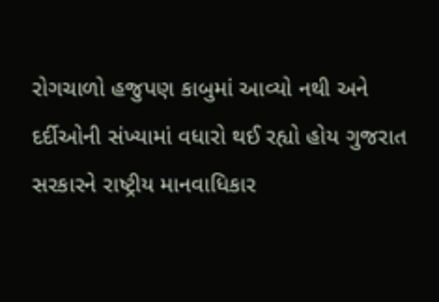રોગચાળો હજુપણ કાબુમાં આવ્યો નથી અને દર્દીઓની સંખ્યામાં વધારો થઈ રહ્યો હોય ગુજરાત સરકારને રાષ્ટ્રીય માનવાધિકાર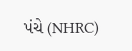પંચે (NHRC)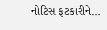નોટિસ ફટકારીને…